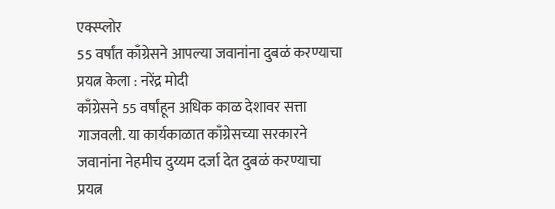एक्स्प्लोर
55 वर्षांत काँग्रेसने आपल्या जवानांना दुबळं करण्याचा प्रयत्न केला : नरेंद्र मोदी
काँग्रेसने 55 वर्षांहून अधिक काळ देशावर सत्ता गाजवली. या कार्यकाळात काँग्रेसच्या सरकारने जवानांना नेहमीच दुय्यम दर्जा देत दुबळं करण्याचा प्रयत्न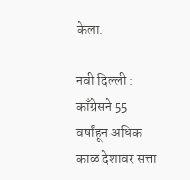केला.

नवी दिल्ली : काँग्रेसने 55 वर्षांहून अधिक काळ देशावर सत्ता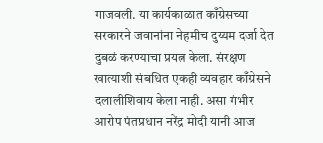गाजवली. या कार्यकाळात काँग्रेसच्या सरकारने जवानांना नेहमीच दुय्यम दर्जा देत दुबळं करण्याचा प्रयत्न केला. संरक्षण खात्याशी संबधित एकही व्यवहार काँग्रेसने दलालीशिवाय केला नाही. असा गंभीर आरोप पंतप्रधान नरेंद्र मोदी यानी आज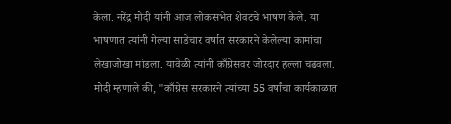केला. नरेंद्र मोदी यांनी आज लोकसभेत शेवटचे भाषण केले. या भाषणात त्यांनी गेल्या साडेचार वर्षात सरकारने केलेल्या कामांचा लेखाजोखा मांडला. यावेळी त्यांनी काँग्रेसवर जोरदार हल्ला चढवला. मोदी म्हणाले की, "काँग्रेस सरकारने त्यांच्या 55 वर्षांचा कार्यकाळात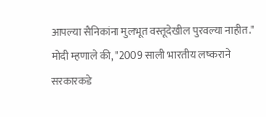आपल्या सैनिकांना मुलभूत वस्तूदेखील पुरवल्या नाहीत." मोदी म्हणाले की, "2009 साली भारतीय लष्कराने सरकारकडे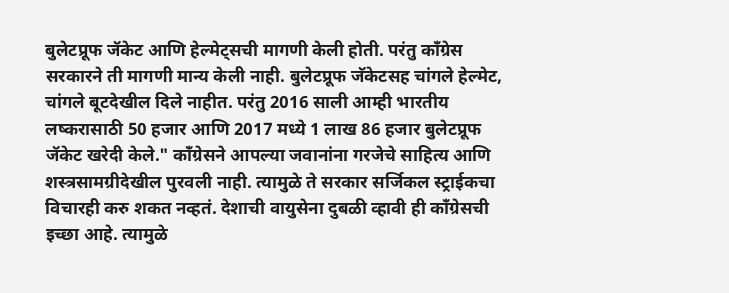बुलेटप्रूफ जॅकेट आणि हेल्मेट्सची मागणी केली होती. परंतु काँग्रेस सरकारने ती मागणी मान्य केली नाही. बुलेटप्रूफ जॅकेटसह चांगले हेल्मेट, चांगले बूटदेखील दिले नाहीत. परंतु 2016 साली आम्ही भारतीय लष्करासाठी 50 हजार आणि 2017 मध्ये 1 लाख 86 हजार बुलेटप्रूफ जॅकेट खरेदी केले." काँग्रेसने आपल्या जवानांना गरजेचे साहित्य आणि शस्त्रसामग्रीदेखील पुरवली नाही. त्यामुळे ते सरकार सर्जिकल स्ट्राईकचा विचारही करु शकत नव्हतं. देशाची वायुसेना दुबळी व्हावी ही काँग्रेसची इच्छा आहे. त्यामुळे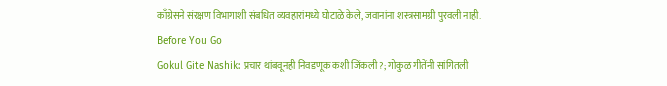काँग्रेसने संरक्षण विभागाशी संबधित व्यवहारांमध्ये घोटाळे केले, जवानांना शस्त्रसामग्री पुरवली नाही.
Before You Go
Gokul Gite Nashik: प्रचार थांबवूनही निवडणूक कशी जिंकली?; गोकुळ गीतेंनी सांगितली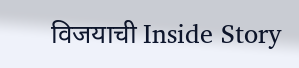विजयाची Inside Story